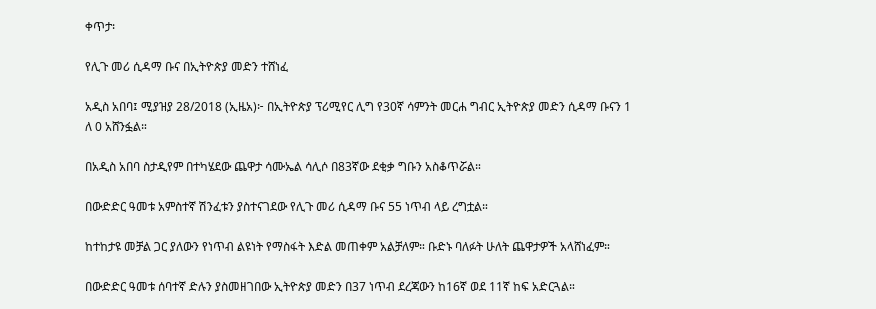ቀጥታ፡

የሊጉ መሪ ሲዳማ ቡና በኢትዮጵያ መድን ተሸነፈ

አዲስ አበባ፤ ሚያዝያ 28/2018 (ኢዜአ)፦ በኢትዮጵያ ፕሪሚየር ሊግ የ30ኛ ሳምንት መርሐ ግብር ኢትዮጵያ መድን ሲዳማ ቡናን 1 ለ 0 አሸንፏል።

በአዲስ አበባ ስታዲየም በተካሄደው ጨዋታ ሳሙኤል ሳሊሶ በ83ኛው ደቂቃ ግቡን አስቆጥሯል።

በውድድር ዓመቱ አምስተኛ ሽንፈቱን ያስተናገደው የሊጉ መሪ ሲዳማ ቡና 55 ነጥብ ላይ ረግቷል።

ከተከታዩ መቻል ጋር ያለውን የነጥብ ልዩነት የማስፋት እድል መጠቀም አልቻለም። ቡድኑ ባለፉት ሁለት ጨዋታዎች አላሸነፈም።

በውድድር ዓመቱ ሰባተኛ ድሉን ያስመዘገበው ኢትዮጵያ መድን በ37 ነጥብ ደረጃውን ከ16ኛ ወደ 11ኛ ከፍ አድርጓል።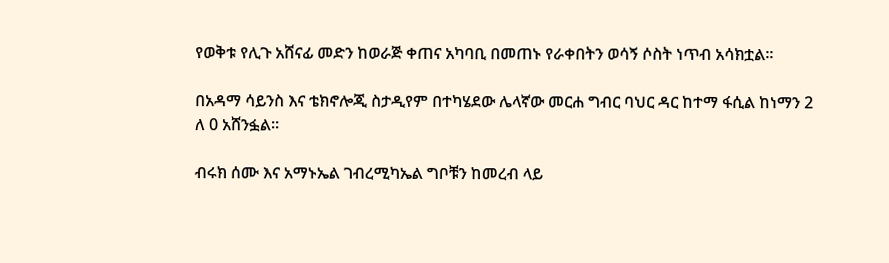የወቅቱ የሊጉ አሸናፊ መድን ከወራጅ ቀጠና አካባቢ በመጠኑ የራቀበትን ወሳኝ ሶስት ነጥብ አሳክቷል።

በአዳማ ሳይንስ እና ቴክኖሎጂ ስታዲየም በተካሄደው ሌላኛው መርሐ ግብር ባህር ዳር ከተማ ፋሲል ከነማን 2 ለ 0 አሸንፏል።

ብሩክ ሰሙ እና አማኑኤል ገብረሚካኤል ግቦቹን ከመረብ ላይ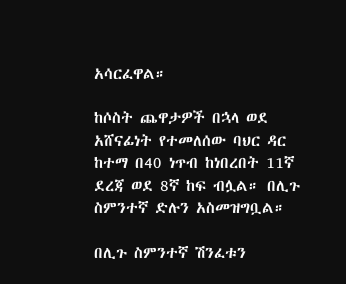አሳርፈዋል።

ከሶስት ጨዋታዎች በኋላ ወደ አሸናፊነት የተመለሰው ባህር ዳር ከተማ በ40 ነጥብ ከነበረበት 11ኛ ደረጃ ወደ 8ኛ ከፍ ብሏል። በሊጉ ስምንተኛ ድሉን አስመዝግቧል።

በሊጉ ስምንተኛ ሽንፈቱን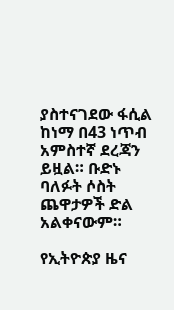ያስተናገደው ፋሲል ከነማ በ43 ነጥብ አምስተኛ ደረጃን ይዟል። ቡድኑ ባለፉት ሶስት ጨዋታዎች ድል አልቀናውም።

የኢትዮጵያ ዜና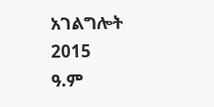አገልግሎት
2015
ዓ.ም